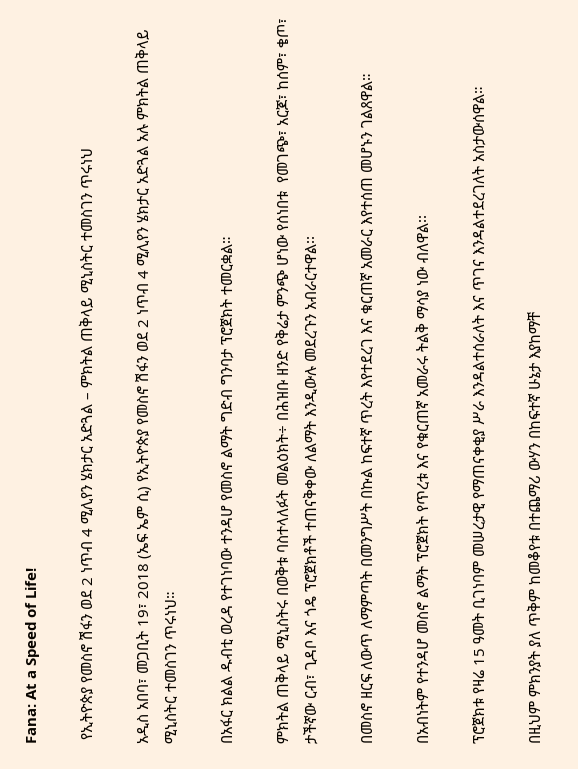Fana: At a Speed of Life!

 የኢትዮጵያ የመስኖ ሽፋን ወደ 2 ነጥብ 4 ሚሊየን ሄክታር አድጓል – ምክትል ጠቅላይ ሚኒስትር ተመስገን ጥሩነህ

አዲስ አበባ፣ መጋቢት 19፣ 2018 (ኤፍ ኤም ሲ) የኢትዮጵያ የመስኖ ሽፋን ወደ 2 ነጥብ 4 ሚሊየን ሄክታር አድጓል አሉ ምክትል ጠቅላይ ሚኒስትር ተመስገን ጥሩነህ።

በአፋር ክልል ዱብቲ ወረዳ የተገነባው ተንዳሆ የመስኖ ልማት ግድብ ግንባታ ፕሮጀክት ተመርቋል።

ምክትል ጠቅላይ ሚኒስትሩ በወቅቱ ባስተላለፉት መልዕክት÷ በሕዝቡ ዘንድ የቅሬታ ምንጭ ሆነው የሰነበቱ  የመገጭ፣ አርጆ፣ ከሰም፣ ቄጦ፣ ታችኛው ርብ፣ ጊዳቦ እና ጎዴ ፕሮጀክቶች ተጠናቅቀው ለልማት እንዲውሉ መደረጉን አብራርተዋል፡፡

በመስኖ ዘርፍ ለውጥ ለማምጣት በመንግሥት በኩል ከፍተኛ ጥረት እየተደረገ እና ቁርጠኛ አመራር እየተሰጠ መሆኑን ገልጸዋል።

በአብነትም የተንዳሆ መስኖ ልማት ፕሮጀክት የጥረቱ እና የቁርጠኛ አመራሩ ትልቅ ማሳያ ነው ብለዋል፡፡

ፕሮጀክቱ የዛሬ 15 ዓመት ቢገነባም መሠረታዊ የማጠናቀቂያ ሥራ እንዳልተሰራለት እና ጥገና እንዳልተደረገለት አስታውሰዋል።

በዚህም ምክንያት ያለ ጥቅም ከመቆየቱ በተጨማሪ ውሃን በከፍተኛ ሁኔታ እያከማቸ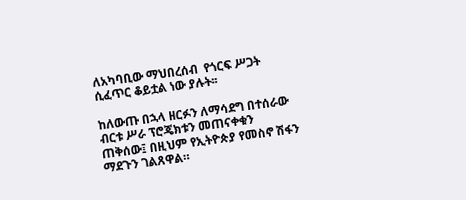ለአካባቢው ማህበረሰብ  የጎርፍ ሥጋት ሲፈጥር ቆይቷል ነው ያሉት፡፡

ከለውጡ በኋላ ዘርፉን ለማሳደግ በተሰራው ብርቱ ሥራ ፕሮጄክቱን መጠናቀቁን ጠቅሰው፤ በዚህም የኢትዮጵያ የመስኖ ሽፋን ማደጉን ገልጸዋል።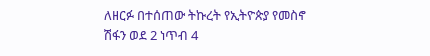ለዘርፉ በተሰጠው ትኩረት የኢትዮጵያ የመስኖ ሽፋን ወደ 2 ነጥብ 4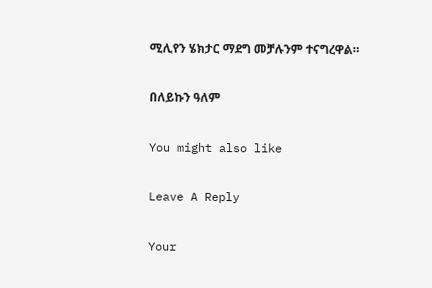ሚሊየን ሄክታር ማደግ መቻሉንም ተናግረዋል።

በለይኩን ዓለም

You might also like

Leave A Reply

Your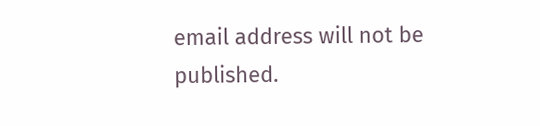email address will not be published.